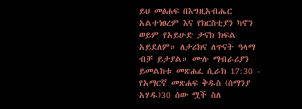ይህ መፅሐፍ በእግዚአብሔር አልተነፀረም እና የክርስቲያን ካኖን ወይም የአይሁድ ታናክ ክፍል አይደለም። ለታሪክና ለጥናት ዓላማ ብቻ ይታያል። ሙሉ ማብራሪያን ይመልከቱ መጽሐፈ ሲራክ 17:30 - የአማርኛ መጽሐፍ ቅዱስ (ሰማንያ አሃዱ)30 ሰው ሟች ስለ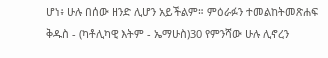ሆነ፥ ሁሉ በሰው ዘንድ ሊሆን አይችልም። ምዕራፉን ተመልከትመጽሐፍ ቅዱስ - (ካቶሊካዊ እትም - ኤማሁስ)30 የምንሻው ሁሉ ሊኖረን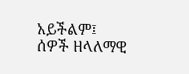አይችልም፤ ሰዎች ዘላለማዊ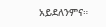አይደለንምና።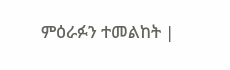ምዕራፉን ተመልከት |